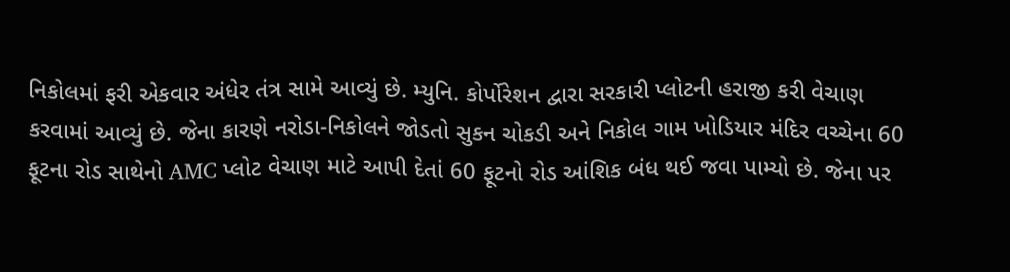નિકોલમાં ફરી એકવાર અંધેર તંત્ર સામે આવ્યું છે. મ્યુનિ. કોર્પોરેશન દ્વારા સરકારી પ્લોટની હરાજી કરી વેચાણ કરવામાં આવ્યું છે. જેના કારણે નરોડા-નિકોલને જોડતો સુકન ચોકડી અને નિકોલ ગામ ખોડિયાર મંદિર વચ્ચેના 60 ફૂટના રોડ સાથેનો AMC પ્લોટ વેચાણ માટે આપી દેતાં 60 ફૂટનો રોડ આંશિક બંધ થઈ જવા પામ્યો છે. જેના પર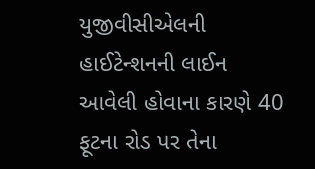યુજીવીસીએલની હાઈટેન્શનની લાઈન આવેલી હોવાના કારણે 40 ફૂટના રોડ પર તેના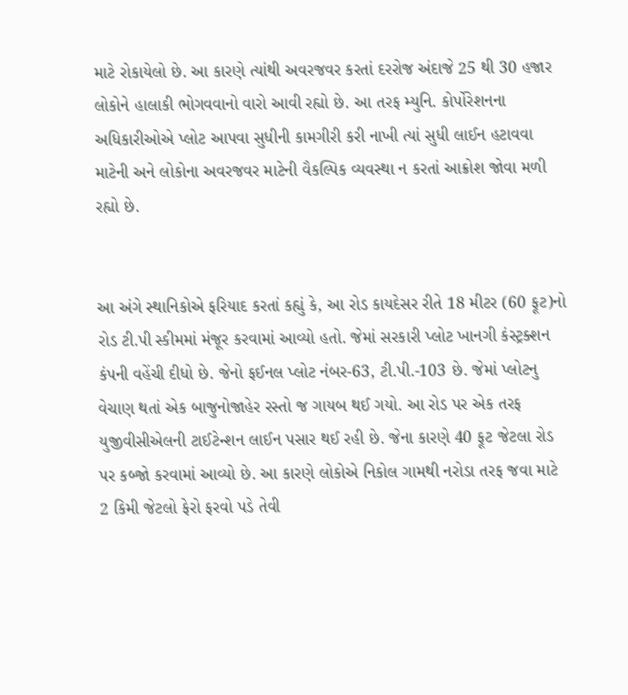માટે રોકાયેલો છે. આ કારણે ત્યાંથી અવરજવર કરતાં દરરોજ અંદાજે 25 થી 30 હજાર લોકોને હાલાકી ભોગવવાનો વારો આવી રહ્યો છે. આ તરફ મ્યુનિ. કોર્પોરેશનના અધિકારીઓએ પ્લોટ આપવા સુધીની કામગીરી કરી નાખી ત્યાં સુધી લાઈન હટાવવા માટેની અને લોકોના અવરજવર માટેની વૈકલ્પિક વ્યવસ્થા ન કરતાં આક્રોશ જોવા મળી રહ્યો છે.


આ અંગે સ્થાનિકોએ ફરિયાદ કરતાં કહ્યું કે, આ રોડ કાયદેસર રીતે 18 મીટર (60 ફૂટ)નો રોડ ટી.પી સ્કીમમાં મંજૂર કરવામાં આવ્યો હતો. જેમાં સરકારી પ્લોટ ખાનગી કંસ્ટ્રક્શન કંપની વહેંચી દીધો છે. જેનો ફઈનલ પ્લોટ નંબર-63, ટી.પી.-103 છે. જેમાં પ્લોટનુ વેચાણ થતાં એક બાજુનોજાહેર રસ્તો જ ગાયબ થઈ ગયો. આ રોડ પર એક તરફ યુજીવીસીએલની ટાઈટેન્શન લાઈન પસાર થઈ રહી છે. જેના કારણે 40 ફૂટ જેટલા રોડ પર કબ્જો કરવામાં આવ્યો છે. આ કારણે લોકોએ નિકોલ ગામથી નરોડા તરફ જવા માટે 2 કિમી જેટલો ફેરો ફરવો પડે તેવી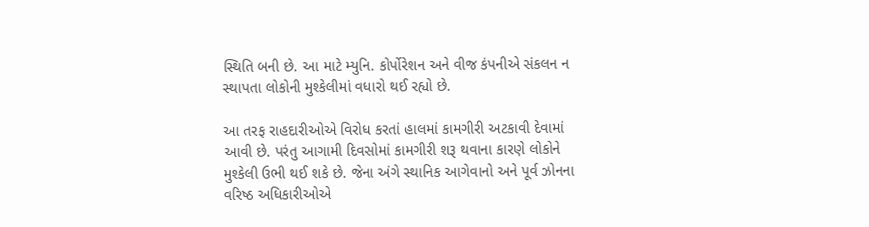સ્થિતિ બની છે. આ માટે મ્યુનિ. કોર્પોરેશન અને વીજ કંપનીએ સંકલન ન સ્થાપતા લોકોની મુશ્કેલીમાં વધારો થઈ રહ્યો છે.

આ તરફ રાહદારીઓએ વિરોધ કરતાં હાલમાં કામગીરી અટકાવી દેવામાં આવી છે. પરંતુ આગામી દિવસોમાં કામગીરી શરૂ થવાના કારણે લોકોને મુશ્કેલી ઉભી થઈ શકે છે. જેના અંગે સ્થાનિક આગેવાનો અને પૂર્વ ઝોનના વરિષ્ઠ અધિકારીઓએ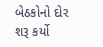બેઠકોનો દોર શરૂ કર્યો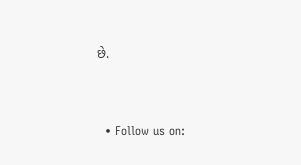છે.


  • Follow us on: